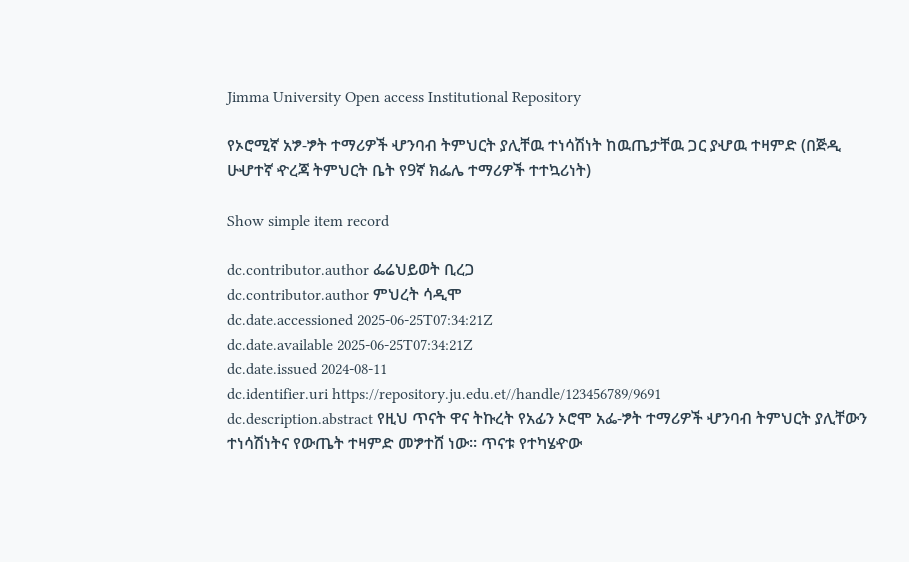Jimma University Open access Institutional Repository

የኦሮሚኛ አፇ-ፇት ተማሪዎች ሇንባብ ትምህርት ያሊቸዉ ተነሳሽነት ከዉጤታቸዉ ጋር ያሇዉ ተዛምድ (በጅዲ ሁሇተኛ ዯረጃ ትምህርት ቤት የ9ኛ ክፌሌ ተማሪዎች ተተኳሪነት)

Show simple item record

dc.contributor.author ፌሬህይወት ቢረጋ
dc.contributor.author ምህረት ሳዲሞ
dc.date.accessioned 2025-06-25T07:34:21Z
dc.date.available 2025-06-25T07:34:21Z
dc.date.issued 2024-08-11
dc.identifier.uri https://repository.ju.edu.et//handle/123456789/9691
dc.description.abstract የዚህ ጥናት ዋና ትኩረት የአፊን ኦሮሞ አፌ-ፇት ተማሪዎች ሇንባብ ትምህርት ያሊቸውን ተነሳሽነትና የውጤት ተዛምድ መፇተሸ ነው፡፡ ጥናቱ የተካሄዯው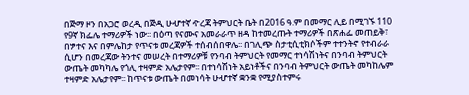በጅማ ዞን በአጋሮ ወረዲ በጅዲ ሁሇተኛ ዯረጃ ትምህርት ቤት በ2016 ዓ.ም በመማር ሊይ በሚገኙ 110 የ9ኛ ክፌሌ ተማሪዎች ነው፡፡ በዕጣ የናሙና አመራራጥ ዘዳ ከተመረጡት ተማሪዎች በጽሐፌ መጠይቅ፣ በፇተና እና በምሌከታ የጥናቱ መረጃዎች ተሰብሰበዋሌ፡፡ በገሊጭ ስታቲሲቲክሶችም ተተንትኖ የተብራራ ሲሆን በመረጃው ትንተና መሠረት በተማሪዎቹ የንባብ ትምህርት የመማር ተነሳሽነትና በንባብ ትምህርት ውጤት መካካሌ የጎሊ ተዛምድ አሌታየም፡፡ በተነሳሽነት አይነቶችና በንባብ ትምህርት ውጤት መካከሌም ተዛምድ አሌታየም፡፡ ከጥናቱ ውጤት በመነሳት ሁሇተኛ ቋንቋ የሚያስተምሩ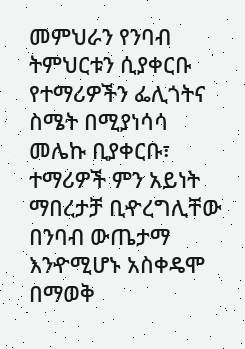መምህራን የንባብ ትምህርቱን ሲያቀርቡ የተማሪዎችን ፌሊጎትና ስሜት በሚያነሳሳ መሌኩ ቢያቀርቡ፣ ተማሪዎች ምን አይነት ማበረታቻ ቢዯረግሊቸው በንባብ ውጤታማ እንዯሚሆኑ አስቀዴሞ በማወቅ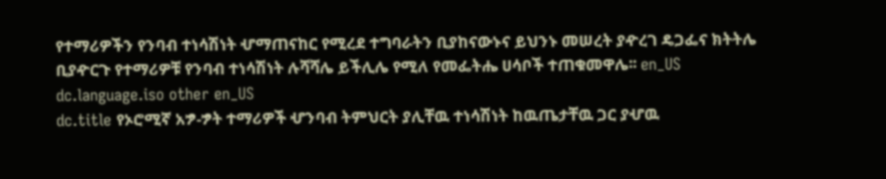የተማሪዎችን የንባብ ተነሳሽነት ሇማጠናከር የሚረደ ተግባራትን ቢያከናውኑና ይህንኑ መሠረት ያዯረገ ዴጋፌና ክትትሌ ቢያዯርጉ የተማሪዎቹ የንባብ ተነሳሽነት ሉሻሻሌ ይችሊሌ የሚለ የመፌትሔ ሀሳቦች ተጠቁመዋሌ፡፡ en_US
dc.language.iso other en_US
dc.title የኦሮሚኛ አፇ-ፇት ተማሪዎች ሇንባብ ትምህርት ያሊቸዉ ተነሳሽነት ከዉጤታቸዉ ጋር ያሇዉ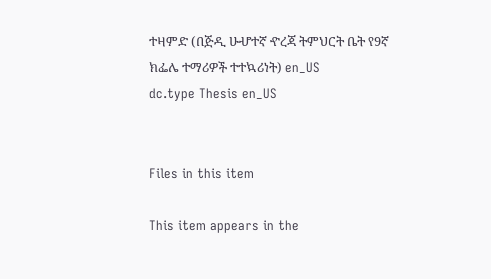ተዛምድ (በጅዲ ሁሇተኛ ዯረጃ ትምህርት ቤት የ9ኛ ክፌሌ ተማሪዎች ተተኳሪነት) en_US
dc.type Thesis en_US


Files in this item

This item appears in the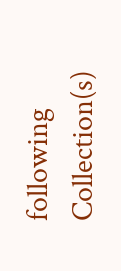following Collection(s)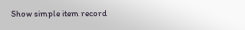Show simple item record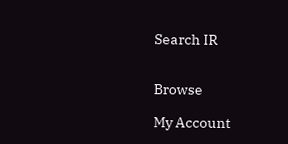Search IR


Browse

My Account